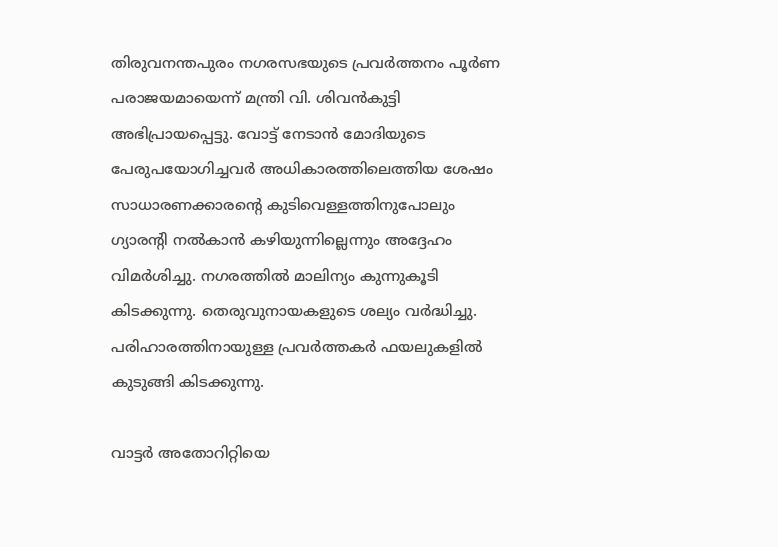തിരുവനന്തപുരം നഗരസഭയുടെ പ്രവർത്തനം പൂർണ പരാജയമായെന്ന് മന്ത്രി വി. ശിവൻകുട്ടി അഭിപ്രായപ്പെട്ടു. വോട്ട് നേടാൻ മോദിയുടെ പേരുപയോഗിച്ചവർ അധികാരത്തിലെത്തിയ ശേഷം സാധാരണക്കാരന്റെ കുടിവെള്ളത്തിനുപോലും ഗ്യാരന്റി നൽകാൻ കഴിയുന്നില്ലെന്നും അദ്ദേഹം വിമർശിച്ചു. നഗരത്തിൽ മാലിന്യം കുന്നുകൂടി കിടക്കുന്നു. തെരുവുനായകളുടെ ശല്യം വർദ്ധിച്ചു. പരിഹാരത്തിനായുള്ള പ്രവർത്തകർ ഫയലുകളിൽ കുടുങ്ങി കിടക്കുന്നു.

വാട്ടർ അതോറിറ്റിയെ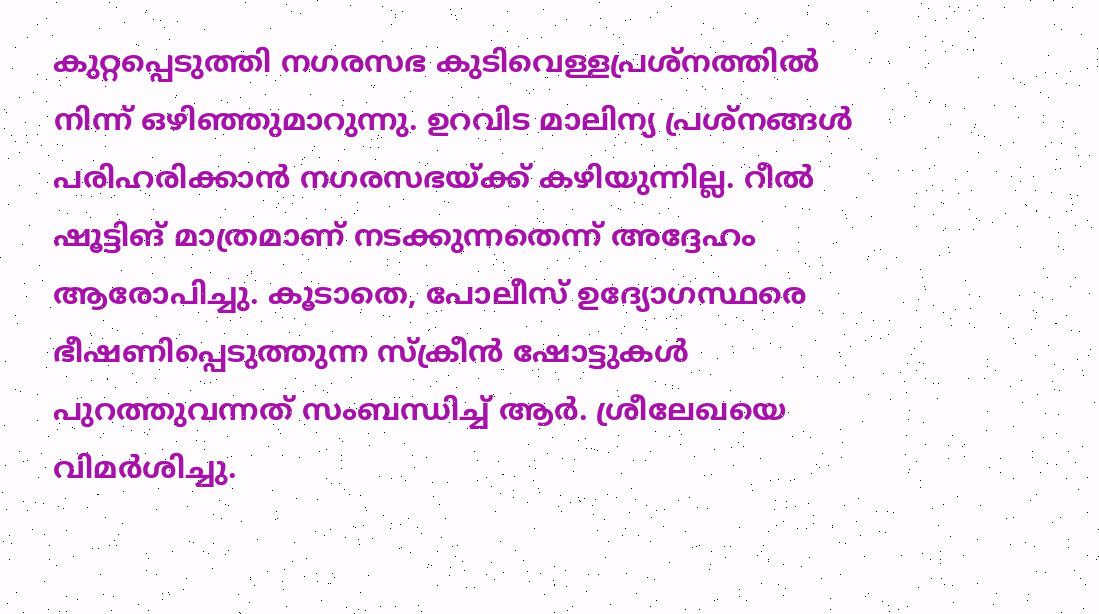കുറ്റപ്പെടുത്തി നഗരസഭ കുടിവെള്ളപ്രശ്നത്തിൽ നിന്ന് ഒഴിഞ്ഞുമാറുന്നു. ഉറവിട മാലിന്യ പ്രശ്നങ്ങൾ പരിഹരിക്കാൻ നഗരസഭയ്ക്ക് കഴിയുന്നില്ല. റീൽ ഷൂട്ടിങ് മാത്രമാണ് നടക്കുന്നതെന്ന് അദ്ദേഹം ആരോപിച്ചു. കൂടാതെ, പോലീസ് ഉദ്യോഗസ്ഥരെ ഭീഷണിപ്പെടുത്തുന്ന സ്ക്രീൻ ഷോട്ടുകൾ പുറത്തുവന്നത് സംബന്ധിച്ച് ആർ. ശ്രീലേഖയെ വിമർശിച്ചു.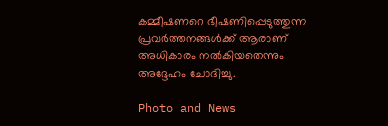കമ്മീഷണറെ ഭീഷണിപ്പെടുത്തുന്ന പ്രവർത്തനങ്ങൾക്ക് ആരാണ് അധികാരം നൽകിയതെന്നും അദ്ദേഹം ചോദിച്ചു.

Photo and News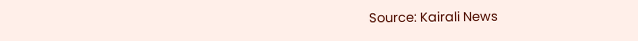Source: Kairali News